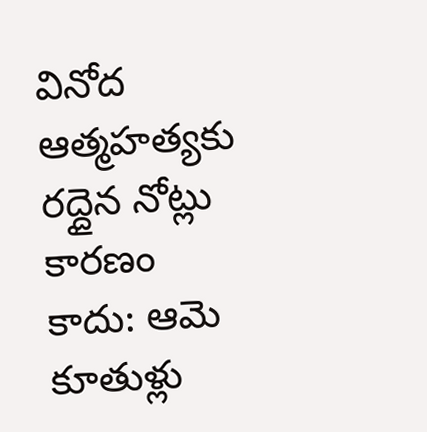వినోద ఆత్మహత్యకు రద్దైన నోట్లు కారణం కాదు: ఆమె కూతుళ్లు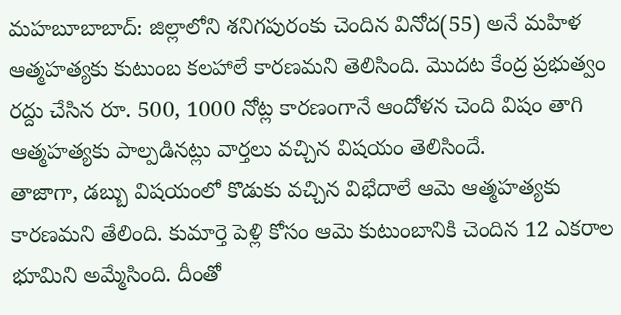మహబూబాబాద్: జిల్లాలోని శనిగపురంకు చెందిన వినోద(55) అనే మహిళ ఆత్మహత్యకు కుటుంబ కలహాలే కారణమని తెలిసింది. మొదట కేంద్ర ప్రభుత్వం రద్దు చేసిన రూ. 500, 1000 నోట్ల కారణంగానే ఆందోళన చెంది విషం తాగి ఆత్మహత్యకు పాల్పడినట్లు వార్తలు వచ్చిన విషయం తెలిసిందే.
తాజాగా, డబ్బు విషయంలో కొడుకు వచ్చిన విభేదాలే ఆమె ఆత్మహత్యకు కారణమని తేలింది. కుమార్తె పెళ్లి కోసం ఆమె కుటుంబానికి చెందిన 12 ఎకరాల భూమిని అమ్మేసింది. దీంతో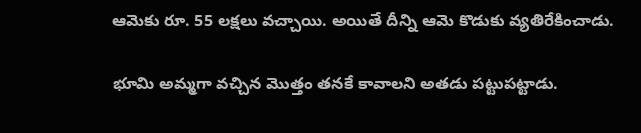ఆమెకు రూ. 55 లక్షలు వచ్చాయి. అయితే దీన్ని ఆమె కొడుకు వ్యతిరేకించాడు.

భూమి అమ్మగా వచ్చిన మొత్తం తనకే కావాలని అతడు పట్టుపట్టాడు.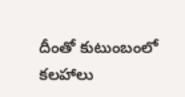దీంతో కుటుంబంలో కలహాలు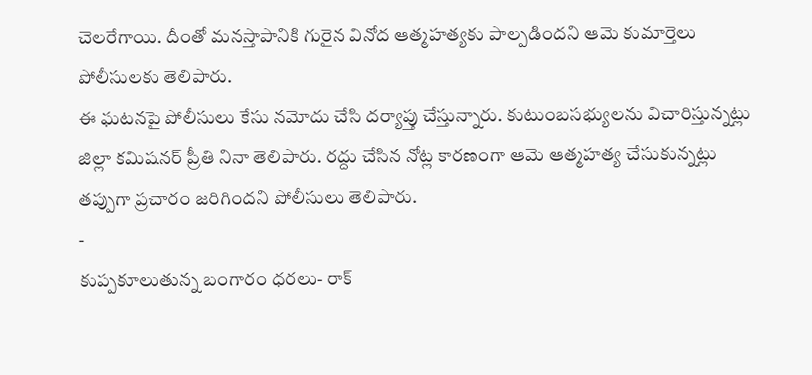చెలరేగాయి. దీంతో మనస్తాపానికి గురైన వినోద ఆత్మహత్యకు పాల్పడిందని ఆమె కుమార్తెలు పోలీసులకు తెలిపారు.
ఈ ఘటనపై పోలీసులు కేసు నమోదు చేసి దర్యాప్తు చేస్తున్నారు. కుటుంబసభ్యులను విచారిస్తున్నట్లు జిల్లా కమిషనర్ ప్రీతి నినా తెలిపారు. రద్దు చేసిన నోట్ల కారణంగా ఆమె ఆత్మహత్య చేసుకున్నట్లు తప్పుగా ప్రచారం జరిగిందని పోలీసులు తెలిపారు.
-
కుప్పకూలుతున్న బంగారం ధరలు- రాక్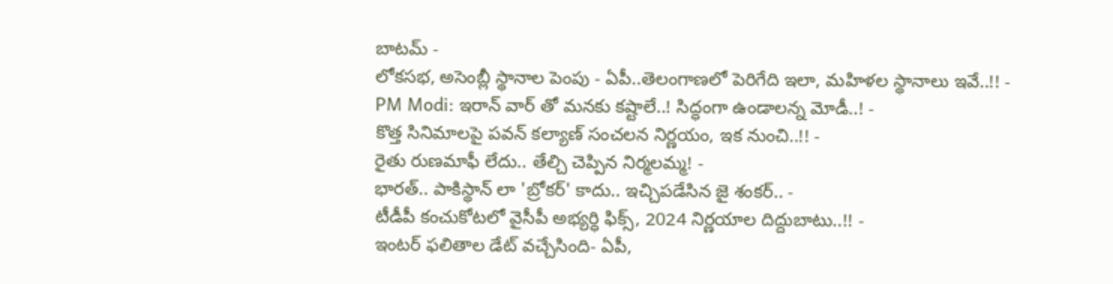బాటమ్ -
లోకసభ, అసెంబ్లీ స్థానాల పెంపు - ఏపీ..తెలంగాణలో పెరిగేది ఇలా, మహిళల స్థానాలు ఇవే..!! -
PM Modi: ఇరాన్ వార్ తో మనకు కష్టాలే..! సిద్ధంగా ఉండాలన్న మోడీ..! -
కొత్త సినిమాలపై పవన్ కల్యాణ్ సంచలన నిర్ణయం, ఇక నుంచి..!! -
రైతు రుణమాఫీ లేదు.. తేల్చి చెప్పిన నిర్మలమ్మ! -
భారత్.. పాకిస్థాన్ లా 'బ్రోకర్' కాదు.. ఇచ్చిపడేసిన జై శంకర్.. -
టీడీపీ కంచుకోటలో వైసీపీ అభ్యర్ధి ఫిక్స్, 2024 నిర్ణయాల దిద్దుబాటు..!! -
ఇంటర్ ఫలితాల డేట్ వచ్చేసింది- ఏపీ,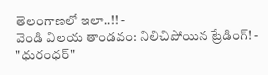తెలంగాణలో ఇలా..!! -
వెండి విలయ తాండవం: నిలిచిపోయిన ట్రేడింగ్! -
"ధురంధర్"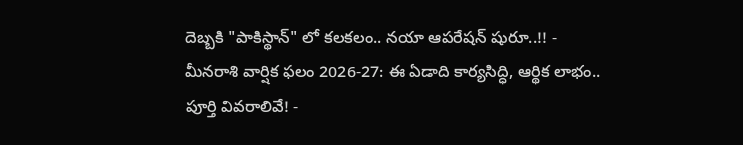దెబ్బకి "పాకిస్థాన్" లో కలకలం.. నయా ఆపరేషన్ షురూ..!! -
మీనరాశి వార్షిక ఫలం 2026-27: ఈ ఏడాది కార్యసిద్ధి, ఆర్థిక లాభం.. పూర్తి వివరాలివే! -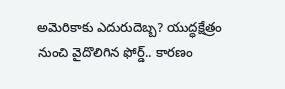అమెరికాకు ఎదురుదెబ్బ? యుద్ధక్షేత్రం నుంచి వైదొలిగిన ఫోర్డ్.. కారణం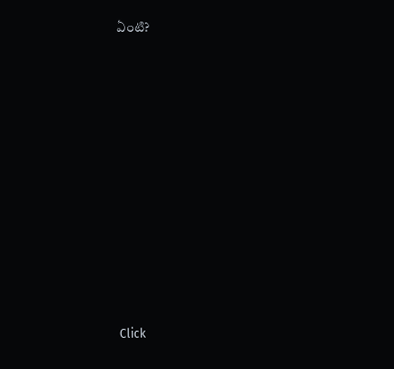ఏంటి?












Click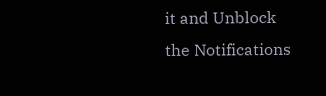it and Unblock the Notifications